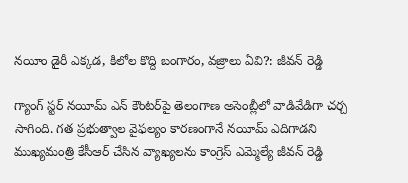నయీం డైరీ ఎక్కడ, కిలోల కొద్ది బంగారం, వజ్రాలు ఏవి?: జీవన్ రెడ్డి

గ్యాంగ్ స్టర్ నయీమ్ ఎన్ కౌంటర్‌పై తెలంగాణ అసెంబ్లీలో వాడివేడిగా చర్చ సాగింది. గత ప్రభుత్వాల వైఫల్యం కారణంగానే నయీమ్ ఎదిగాడని ముఖ్యమంత్రి కేసీఆర్ చేసిన వ్యాఖ్యలను కాంగ్రెస్ ఎమ్మెల్యే జీవన్ రెడ్డి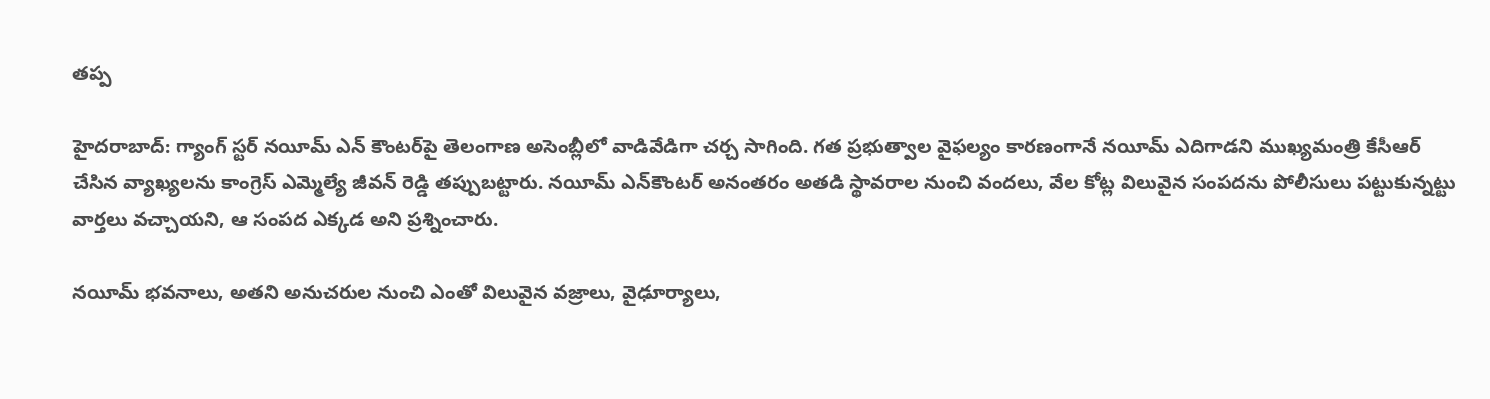తప్ప

హైదరాబాద్: గ్యాంగ్ స్టర్ నయీమ్ ఎన్ కౌంటర్‌పై తెలంగాణ అసెంబ్లీలో వాడివేడిగా చర్చ సాగింది. గత ప్రభుత్వాల వైఫల్యం కారణంగానే నయీమ్ ఎదిగాడని ముఖ్యమంత్రి కేసీఆర్ చేసిన వ్యాఖ్యలను కాంగ్రెస్ ఎమ్మెల్యే జీవన్ రెడ్డి తప్పుబట్టారు. నయీమ్ ఎన్‌కౌంటర్ అనంతరం అతడి స్థావరాల నుంచి వందలు, వేల కోట్ల విలువైన సంపదను పోలీసులు పట్టుకున్నట్టు వార్తలు వచ్చాయని, ఆ సంపద ఎక్కడ అని ప్రశ్నించారు.

నయీమ్ భవనాలు, అతని అనుచరుల నుంచి ఎంతో విలువైన వజ్రాలు, వైఢూర్యాలు,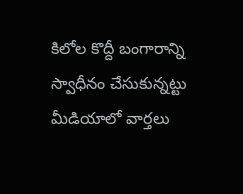కిలోల కొద్దీ బంగారాన్ని స్వాధీనం చేసుకున్నట్టు మీడియాలో వార్తలు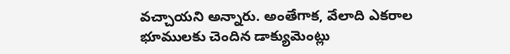వచ్చాయని అన్నారు. అంతేగాక, వేలాది ఎకరాల భూములకు చెందిన డాక్యుమెంట్లు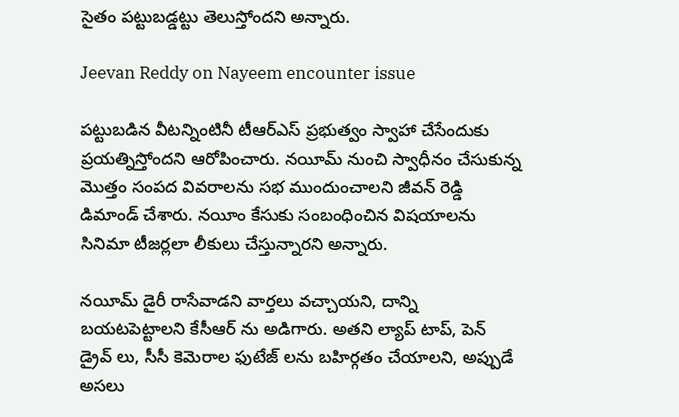సైతం పట్టుబడ్డట్టు తెలుస్తోందని అన్నారు.

Jeevan Reddy on Nayeem encounter issue

పట్టుబడిన వీటన్నింటినీ టీఆర్ఎస్ ప్రభుత్వం స్వాహా చేసేందుకు ప్రయత్నిస్తోందని ఆరోపించారు. నయీమ్ నుంచి స్వాధీనం చేసుకున్న మొత్తం సంపద వివరాలను సభ ముందుంచాలని జీవన్ రెడ్డి డిమాండ్ చేశారు. నయీం కేసుకు సంబంధించిన విషయాలను సినిమా టీజర్లలా లీకులు చేస్తున్నారని అన్నారు.

నయీమ్ డైరీ రాసేవాడని వార్తలు వచ్చాయని, దాన్ని బయటపెట్టాలని కేసీఆర్ ను అడిగారు. అతని ల్యాప్ టాప్, పెన్ డ్రైవ్ లు, సీసీ కెమెరాల ఫుటేజ్ లను బహిర్గతం చేయాలని, అప్పుడే అసలు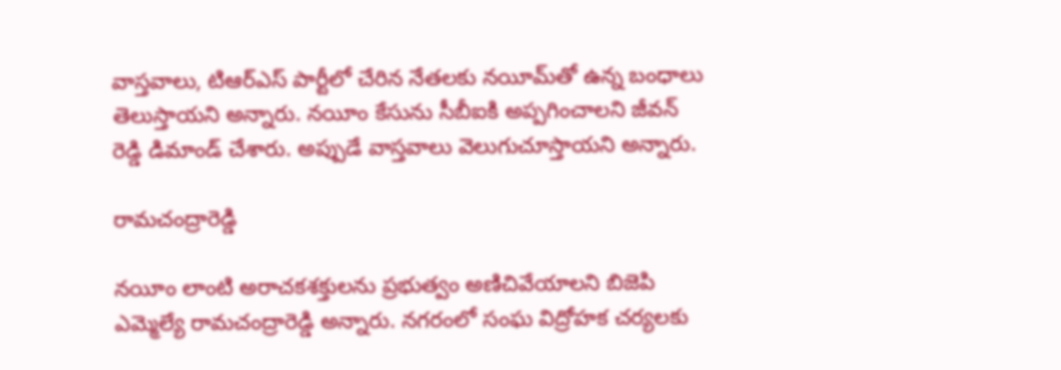వాస్తవాలు, టిఆర్ఎస్ పార్టీలో చేరిన నేతలకు నయీమ్‌తో ఉన్న బంధాలు తెలుస్తాయని అన్నారు. నయీం కేసును సీబీఐకి అప్పగించాలని జీవన్ రెడ్డి డిమాండ్ చేశారు. అప్పుడే వాస్తవాలు వెలుగుచూస్తాయని అన్నారు.

రామచంద్రారెడ్డి

నయీం లాంటి అరాచకశక్తులను ప్రభుత్వం అణిచివేయాలని బిజెపి ఎమ్మెల్యే రామచంద్రారెడ్డి అన్నారు. నగరంలో సంఘ విద్రోహక చర్యలకు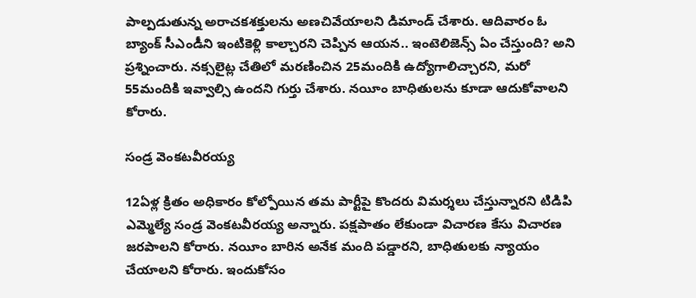పాల్పడుతున్న అరాచకశక్తులను అణచివేయాలని డిమాండ్ చేశారు. ఆదివారం ఓ బ్యాంక్ సీఎండీని ఇంటికెళ్లి కాల్చారని చెప్పిన ఆయన.. ఇంటెలిజెన్స్ ఏం చేస్తుంది? అని ప్రశ్నించారు. నక్సలైట్ల చేతిలో మరణించిన 25మందికి ఉద్యోగాలిచ్చారని, మరో 55మందికి ఇవ్వాల్సి ఉందని గుర్తు చేశారు. నయీం బాధితులను కూడా ఆదుకోవాలని కోరారు.

సండ్ర వెంకటవీరయ్య

12ఏళ్ల క్రితం అధికారం కోల్పోయిన తమ పార్టీపై కొందరు విమర్శలు చేస్తున్నారని టిడిపి ఎమ్మెల్యే సండ్ర వెంకటవీరయ్య అన్నారు. పక్షపాతం లేకుండా విచారణ కేసు విచారణ జరపాలని కోరారు. నయీం బారిన అనేక మంది పడ్డారని, బాధితులకు న్యాయం చేయాలని కోరారు. ఇందుకోసం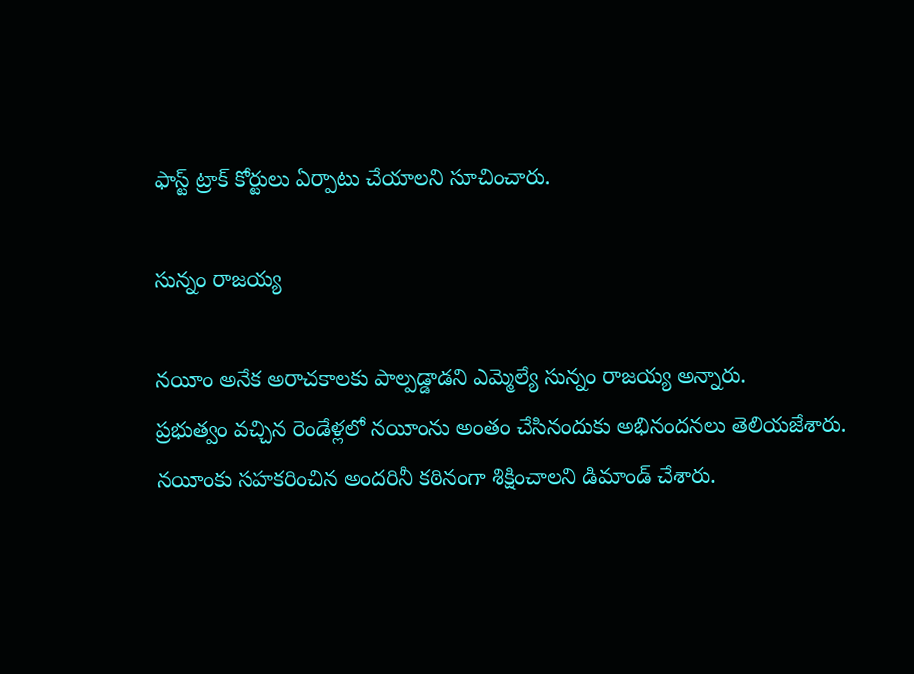ఫాస్ట్ ట్రాక్ కోర్టులు ఏర్పాటు చేయాలని సూచించారు.

సున్నం రాజయ్య

నయీం అనేక అరాచకాలకు పాల్పడ్డాడని ఎమ్మెల్యే సున్నం రాజయ్య అన్నారు.
ప్రభుత్వం వచ్చిన రెండేళ్లలో నయీంను అంతం చేసినందుకు అభినందనలు తెలియజేశారు. నయీంకు సహకరించిన అందరినీ కఠినంగా శిక్షించాలని డిమాండ్ చేశారు.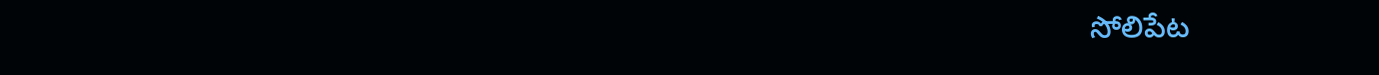సోలిపేట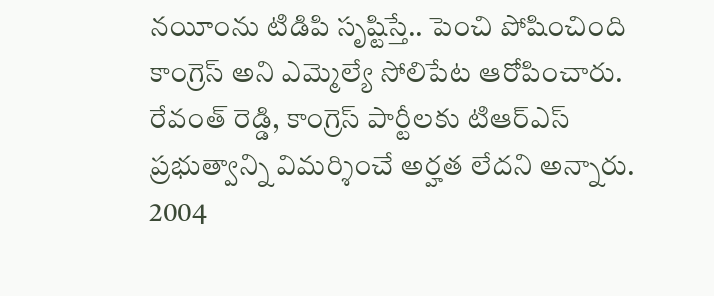నయీంను టిడిపి సృష్టిస్తే.. పెంచి పోషించింది కాంగ్రెస్ అని ఎమ్మెల్యే సోలిపేట ఆరోపించారు. రేవంత్ రెడ్డి, కాంగ్రెస్ పార్టీలకు టిఆర్ఎస్ ప్రభుత్వాన్ని విమర్శించే అర్హత లేదని అన్నారు. 2004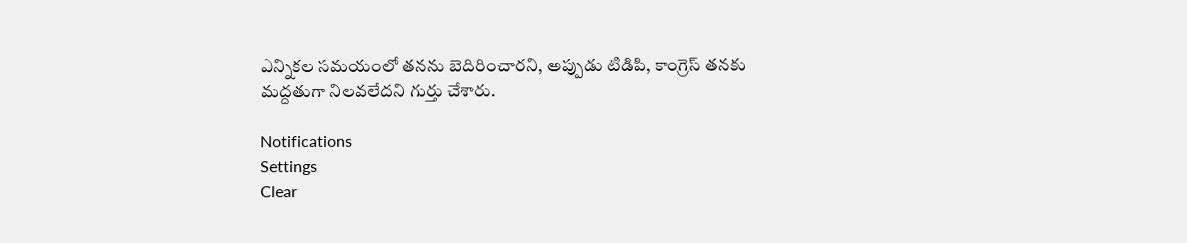ఎన్నికల సమయంలో తనను బెదిరించారని, అప్పుడు టిడిపి, కాంగ్రెస్ తనకు మద్దతుగా నిలవలేదని గుర్తు చేశారు.

Notifications
Settings
Clear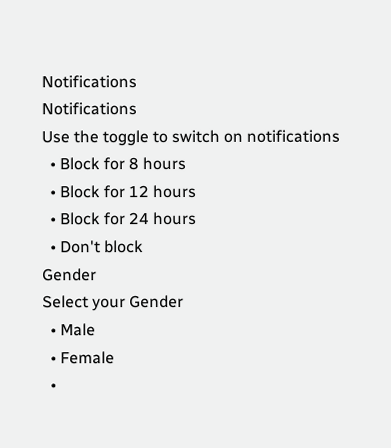Notifications
Notifications
Use the toggle to switch on notifications
  • Block for 8 hours
  • Block for 12 hours
  • Block for 24 hours
  • Don't block
Gender
Select your Gender
  • Male
  • Female
  •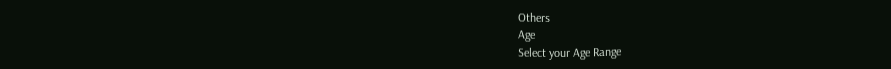Others
Age
Select your Age Range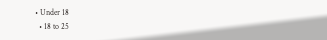• Under 18
  • 18 to 25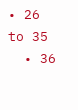• 26 to 35
  • 36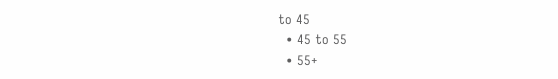to 45
  • 45 to 55
  • 55+